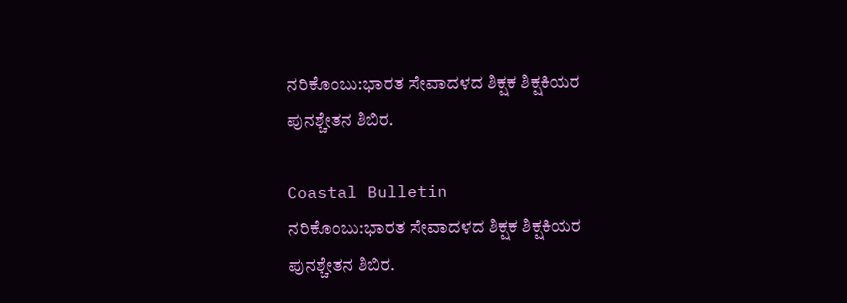ನರಿಕೊಂಬು:ಭಾರತ ಸೇವಾದಳದ ಶಿಕ್ಷಕ ಶಿಕ್ಷಕಿಯರ ಪುನಶ್ಚೇತನ ಶಿಬಿರ.

Coastal Bulletin
ನರಿಕೊಂಬು:ಭಾರತ ಸೇವಾದಳದ ಶಿಕ್ಷಕ ಶಿಕ್ಷಕಿಯರ ಪುನಶ್ಚೇತನ ಶಿಬಿರ.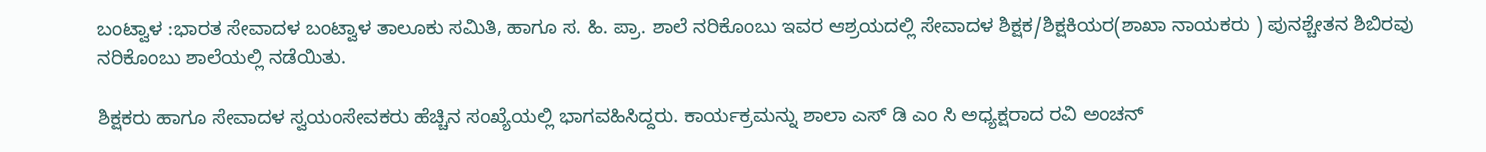ಬಂಟ್ವಾಳ :ಭಾರತ ಸೇವಾದಳ ಬಂಟ್ವಾಳ ತಾಲೂಕು ಸಮಿತಿ, ಹಾಗೂ ಸ. ಹಿ. ಪ್ರಾ. ಶಾಲೆ ನರಿಕೊಂಬು ಇವರ ಆಶ್ರಯದಲ್ಲಿ ಸೇವಾದಳ ಶಿಕ್ಷಕ/ಶಿಕ್ಷಕಿಯರ(ಶಾಖಾ ನಾಯಕರು ) ಪುನಶ್ಚೇತನ ಶಿಬಿರವು ನರಿಕೊಂಬು ಶಾಲೆಯಲ್ಲಿ ನಡೆಯಿತು.

ಶಿಕ್ಷಕರು ಹಾಗೂ ಸೇವಾದಳ ಸ್ವಯಂಸೇವಕರು ಹೆಚ್ಚಿನ ಸಂಖ್ಯೆಯಲ್ಲಿ ಭಾಗವಹಿಸಿದ್ದರು. ಕಾರ್ಯಕ್ರಮನ್ನು ಶಾಲಾ ಎಸ್ ಡಿ ಎಂ ಸಿ ಅಧ್ಯಕ್ಷರಾದ ರವಿ ಅಂಚನ್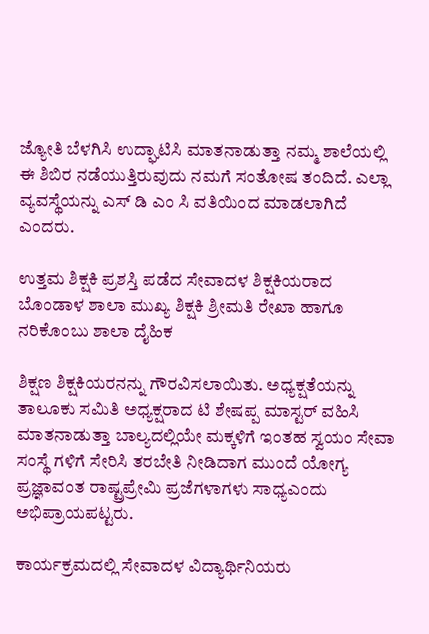ಜ್ಯೋತಿ ಬೆಳಗಿಸಿ ಉದ್ಘಾಟಿಸಿ ಮಾತನಾಡುತ್ತಾ ನಮ್ಮ ಶಾಲೆಯಲ್ಲಿ ಈ ಶಿಬಿರ ನಡೆಯುತ್ತಿರುವುದು ನಮಗೆ ಸಂತೋಷ ತಂದಿದೆ. ಎಲ್ಲಾ ವ್ಯವಸ್ಥೆಯನ್ನು ಎಸ್ ಡಿ ಎಂ ಸಿ ವತಿಯಿಂದ ಮಾಡಲಾಗಿದೆ ಎಂದರು.

ಉತ್ತಮ ಶಿಕ್ಷಕಿ ಪ್ರಶಸ್ತಿ ಪಡೆದ ಸೇವಾದಳ ಶಿಕ್ಷಕಿಯರಾದ ಬೊಂಡಾಳ ಶಾಲಾ ಮುಖ್ಯ ಶಿಕ್ಷಕಿ ಶ್ರೀಮತಿ ರೇಖಾ ಹಾಗೂ ನರಿಕೊಂಬು ಶಾಲಾ ದೈಹಿಕ

ಶಿಕ್ಷಣ ಶಿಕ್ಷಕಿಯರನನ್ನು ಗೌರವಿಸಲಾಯಿತು. ಅಧ್ಯಕ್ಷತೆಯನ್ನು ತಾಲೂಕು ಸಮಿತಿ ಅಧ್ಯಕ್ಷರಾದ ಟಿ ಶೇಷಪ್ಪ ಮಾಸ್ಟರ್ ವಹಿಸಿ ಮಾತನಾಡುತ್ತಾ ಬಾಲ್ಯದಲ್ಲಿಯೇ ಮಕ್ಕಳಿಗೆ ಇಂತಹ ಸ್ವಯಂ ಸೇವಾ ಸಂಸ್ಥೆ ಗಳಿಗೆ ಸೇರಿಸಿ ತರಬೇತಿ ನೀಡಿದಾಗ ಮುಂದೆ ಯೋಗ್ಯ ಪ್ರಜ್ಞಾವಂತ ರಾಷ್ಟ್ರಪ್ರೇಮಿ ಪ್ರಜೆಗಳಾಗಳು ಸಾಧ್ಯಎಂದು ಅಭಿಪ್ರಾಯಪಟ್ಟರು.

ಕಾರ್ಯಕ್ರಮದಲ್ಲಿ ಸೇವಾದಳ ವಿದ್ಯಾರ್ಥಿನಿಯರು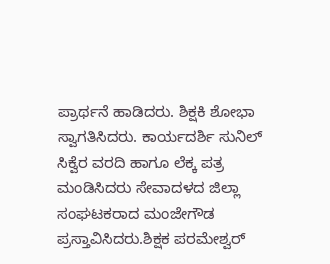ಪ್ರಾರ್ಥನೆ ಹಾಡಿದರು. ಶಿಕ್ಷಕಿ ಶೋಭಾ ಸ್ವಾಗತಿಸಿದರು. ಕಾರ್ಯದರ್ಶಿ ಸುನಿಲ್ ಸಿಕ್ವೆರ ವರದಿ ಹಾಗೂ ಲೆಕ್ಕ ಪತ್ರ ಮಂಡಿಸಿದರು ಸೇವಾದಳದ ಜಿಲ್ಲಾ ಸಂಘಟಕರಾದ ಮಂಜೇಗೌಡ ಪ್ರಸ್ತಾವಿಸಿದರು.ಶಿಕ್ಷಕ ಪರಮೇಶ್ವರ್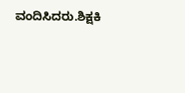ವಂದಿಸಿದರು.ಶಿಕ್ಷಕಿ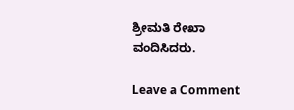ಶ್ರೀಮತಿ ರೇಖಾ ವಂದಿಸಿದರು.

Leave a Comment